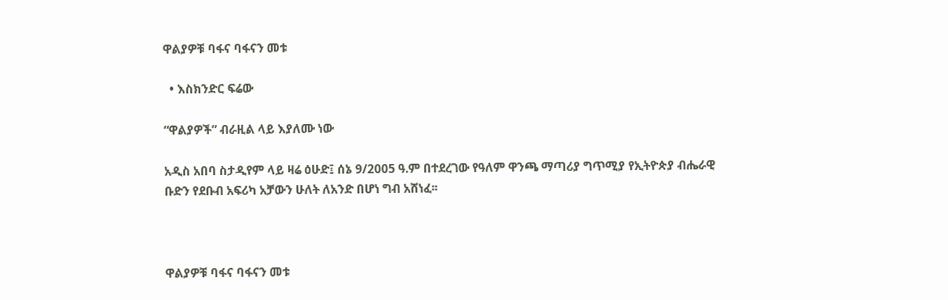ዋልያዎቹ ባፋና ባፋናን መቱ

  • እስክንድር ፍሬው

“ዋልያዎች” ብራዚል ላይ እያለሙ ነው

አዲስ አበባ ስታዲየም ላይ ዛሬ ዕሁድ፤ ሰኔ 9/2005 ዓ.ም በተደረገው የዓለም ዋንጫ ማጣሪያ ግጥሚያ የኢትዮጵያ ብሔራዊ ቡድን የደቡብ አፍሪካ አቻውን ሁለት ለአንድ በሆነ ግብ አሸነፈ፡፡



ዋልያዎቹ ባፋና ባፋናን መቱ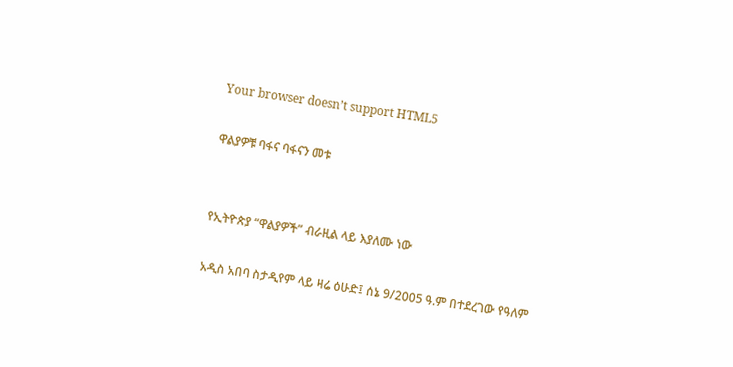Your browser doesn’t support HTML5

ዋልያዎቹ ባፋና ባፋናን መቱ


የኢትዮጵያ “ዋልያዎች” ብራዚል ላይ እያለሙ ነው

አዲስ አበባ ስታዲየም ላይ ዛሬ ዕሁድ፤ ሰኔ 9/2005 ዓ.ም በተደረገው የዓለም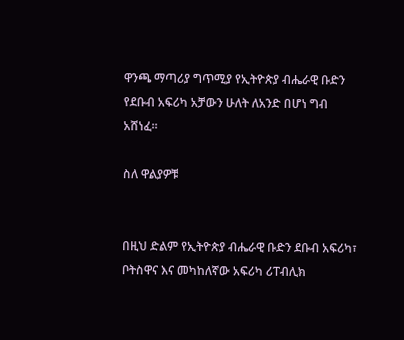ዋንጫ ማጣሪያ ግጥሚያ የኢትዮጵያ ብሔራዊ ቡድን የደቡብ አፍሪካ አቻውን ሁለት ለአንድ በሆነ ግብ አሸነፈ፡፡

ስለ ዋልያዎቹ


በዚህ ድልም የኢትዮጵያ ብሔራዊ ቡድን ደቡብ አፍሪካ፣ ቦትስዋና እና መካከለኛው አፍሪካ ሪፐብሊክ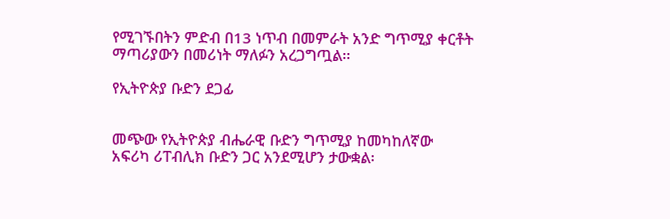የሚገኙበትን ምድብ በ13 ነጥብ በመምራት አንድ ግጥሚያ ቀርቶት ማጣሪያውን በመሪነት ማለፉን አረጋግጧል፡፡

የኢትዮጵያ ቡድን ደጋፊ


መጭው የኢትዮጵያ ብሔራዊ ቡድን ግጥሚያ ከመካከለኛው አፍሪካ ሪፐብሊክ ቡድን ጋር አንደሚሆን ታውቋል፡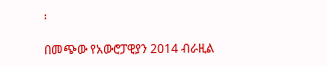፡

በመጭው የአውሮፓዊያን 2014 ብራዚል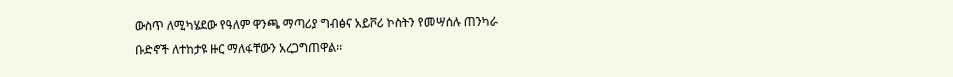ውስጥ ለሚካሄደው የዓለም ዋንጫ ማጣሪያ ግብፅና አይቮሪ ኮስትን የመሣሰሉ ጠንካራ ቡድኖች ለተከታዩ ዙር ማለፋቸውን አረጋግጠዋል፡፡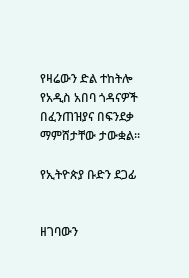የዛሬውን ድል ተከትሎ የአዲስ አበባ ጎዳናዎች በፈንጠዝያና በፍንደቃ ማምሸታቸው ታውቋል፡፡

የኢትዮጵያ ቡድን ደጋፊ


ዘገባውን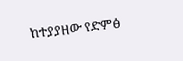ከተያያዘው የድምፅ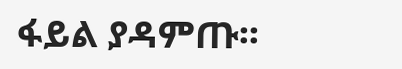ፋይል ያዳምጡ፡፡